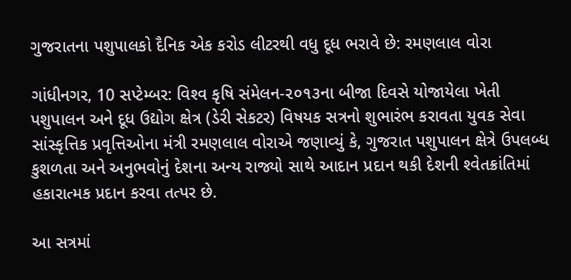ગુજરાતના પશુપાલકો દૈનિક એક કરોડ લીટરથી વધુ દૂધ ભરાવે છે: રમણલાલ વોરા

ગાંધીનગર, 10 સપ્ટેમ્બર: વિશ્‍વ કૃષિ સંમેલન-૨૦૧૩ના બીજા દિવસે યોજાયેલા ખેતી પશુપાલન અને દૂધ ઉદ્યોગ ક્ષેત્ર (ડેરી સેકટર) વિષયક સત્રનો શુભારંભ કરાવતા યુવક સેવા સાંસ્‍કૃત્તિક પ્રવૃત્તિઓના મંત્રી રમણલાલ વોરાએ જણાવ્‍યું કે, ગુજરાત પશુપાલન ક્ષેત્રે ઉપલબ્‍ધ કુશળતા અને અનુભવોનું દેશના અન્‍ય રાજ્યો સાથે આદાન પ્રદાન થકી દેશની શ્‍વેતક્રાંતિમાં હકારાત્‍મક પ્રદાન કરવા તત્‍પર છે.

આ સત્રમાં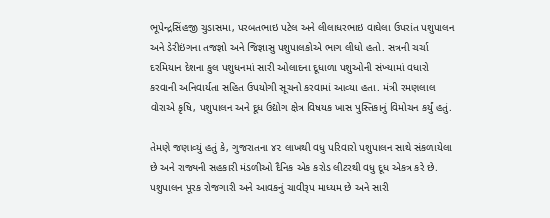ભૂપેન્‍દ્રસિંહજી ચુડાસમા, પરબતભાઇ પટેલ અને લીલાધરભાઇ વાઘેલા ઉપરાંત પશુપાલન અને ડેરીઇંગના તજજ્ઞો અને જિજ્ઞાસુ પશુપાલકોએ ભાગ લીધો હતો. સત્રની ચર્ચા દરમિયાન દેશના કુલ પશુધનમાં સારી ઓલાદના દૂધાળા પશુઓની સંખ્‍યામાં વધારો કરવાની અનિવાર્યતા સહિત ઉપયોગી સૂચનો કરવામાં આવ્‍યા હતા. મંત્રી રમણલાલ વોરાએ કૃષિ, પશુપાલન અને દૂધ ઉદ્યોગ ક્ષેત્ર વિષયક ખાસ પુસ્‍તિકાનું વિમોચન કર્યું હતું.

તેમણે જણાવ્‍યું હતું કે, ગુજરાતના ૪૨ લાખથી વધુ પરિવારો પશુપાલન સાથે સંકળાયેલા છે અને રાજ્યની સહકારી મંડળીઓ દૈનિક એક કરોડ લીટરથી વધુ દૂધ એકત્ર કરે છે. પશુપાલન પૂરક રોજગારી અને આવકનું ચાવીરૂપ માધ્‍યમ છે અને સારી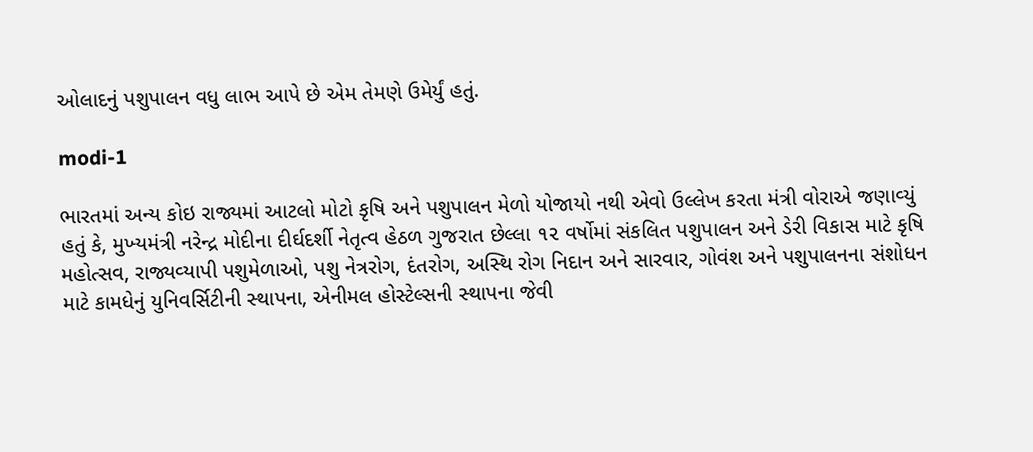ઓલાદનું પશુપાલન વધુ લાભ આપે છે એમ તેમણે ઉમેર્યું હતું.

modi-1

ભારતમાં અન્‍ય કોઇ રાજ્યમાં આટલો મોટો કૃષિ અને પશુપાલન મેળો યોજાયો નથી એવો ઉલ્‍લેખ કરતા મંત્રી વોરાએ જણાવ્‍યું હતું કે, મુખ્‍યમંત્રી નરેન્‍દ્ર મોદીના દીર્ઘદર્શી નેતૃત્‍વ હેઠળ ગુજરાત છેલ્‍લા ૧૨ વર્ષોમાં સંકલિત પશુપાલન અને ડેરી વિકાસ માટે કૃષિ મહોત્‍સવ, રાજ્યવ્‍યાપી પશુમેળાઓ, પશુ નેત્રરોગ, દંતરોગ, અસ્‍થિ રોગ નિદાન અને સારવાર, ગોવંશ અને પશુપાલનના સંશોધન માટે કામધેનું યુનિવર્સિટીની સ્‍થાપના, એનીમલ હોસ્‍ટેલ્‍સની સ્‍થાપના જેવી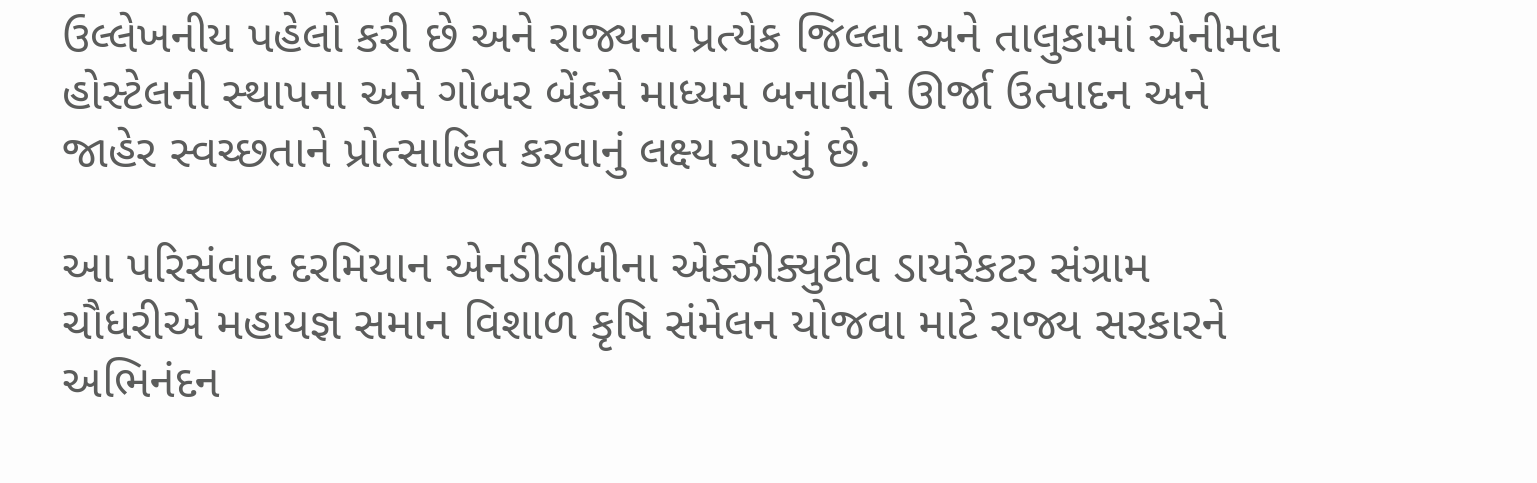ઉલ્‍લેખનીય પહેલો કરી છે અને રાજ્યના પ્રત્‍યેક જિલ્‍લા અને તાલુકામાં એનીમલ હોસ્‍ટેલની સ્‍થાપના અને ગોબર બેંકને માધ્‍યમ બનાવીને ઊર્જા ઉત્‍પાદન અને જાહેર સ્‍વચ્‍છતાને પ્રોત્‍સાહિત કરવાનું લક્ષ્‍ય રાખ્‍યું છે.

આ પરિસંવાદ દરમિયાન એનડીડીબીના એક્ઝીક્યુટીવ ડાયરેકટર સંગ્રામ ચૌધરીએ મહાયજ્ઞ સમાન વિશાળ કૃષિ સંમેલન યોજવા માટે રાજ્ય સરકારને અભિનંદન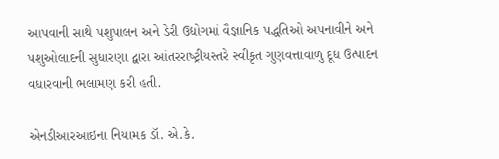આપવાની સાથે પશુપાલન અને ડેરી ઉદ્યોગમાં વૈજ્ઞાનિક પદ્ધતિઓ અપનાવીને અને પશુઓલાદની સુધારણા દ્વારા આંતરરાષ્‍ટ્રીયસ્‍તરે સ્‍વીકૃત ગુણવત્તાવાળુ દૂધ ઉત્‍પાદન વધારવાની ભલામણ કરી હતી.

એનડીઆરઆઇના નિયામક ડૉ. એ.કે.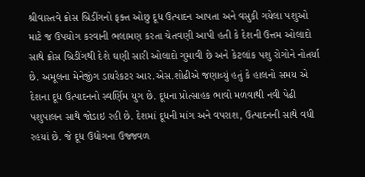શ્રીવાસ્‍તવે ક્રોસ બ્રિડીંગનો ફક્ત ઓછુ દૂધ ઉત્‍પાદન આપતા અને વસુકી ગયેલા પશુઓ માટે જ ઉપયોગ કરવાની ભલામણ કરતા ચેતવણી આપી હતી કે દેશની ઉત્તમ ઓલાદો સાથે ક્રોસ બ્રિડીંગથી દેશે ઘણી સારી ઓલાદો ગુમાવી છે અને કેટલાંક પશુ રોગોને નોતર્યા છે. અમૂલના મેનેજીંગ ડાયરેકટર આર.એસ.શોઢીએ જણાવ્‍યું હતું કે હાલનો સમય એ દેશના દૂધ ઉત્‍પાદનનો સ્‍વર્ણિમ યુગ છે. દૂધના પ્રોત્‍સાહક ભાવો મળવાથી નવી પેઢી પશુપાલન સાથે જોડાઇ રહી છે. દેશમાં દૂધની માંગ અને વપરાશ, ઉત્‍પાદનની સાથે વધી રહયાં છે. જે દૂધ ઉદ્યોગના ઉજ્જવળ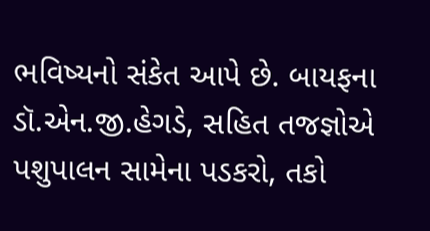ભવિષ્‍યનો સંકેત આપે છે. બાયફના ડૉ.એન.જી.હેગડે, સહિત તજજ્ઞોએ પશુપાલન સામેના પડકરો, તકો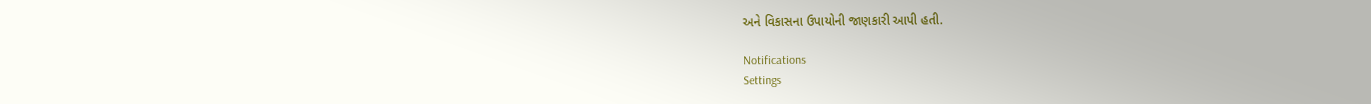અને વિકાસના ઉપાયોની જાણકારી આપી હતી.

Notifications
Settings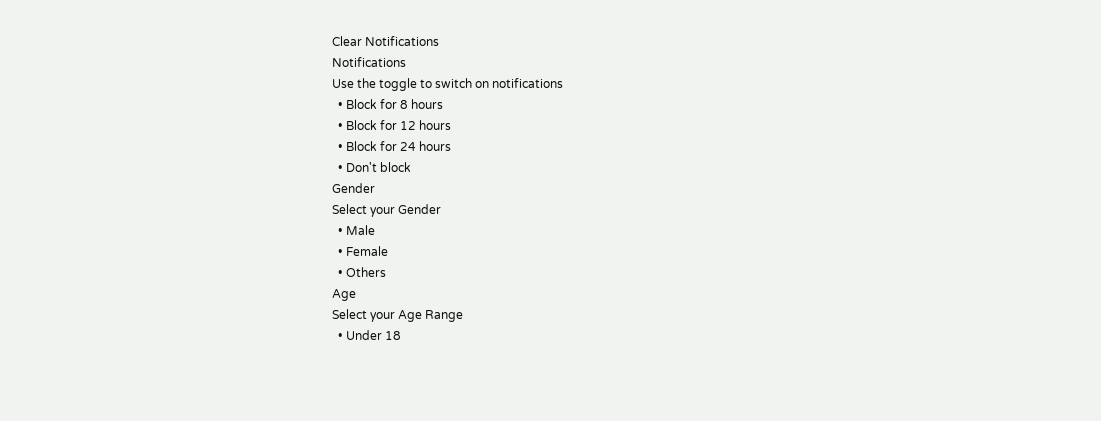Clear Notifications
Notifications
Use the toggle to switch on notifications
  • Block for 8 hours
  • Block for 12 hours
  • Block for 24 hours
  • Don't block
Gender
Select your Gender
  • Male
  • Female
  • Others
Age
Select your Age Range
  • Under 18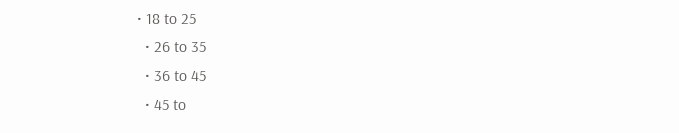• 18 to 25
  • 26 to 35
  • 36 to 45
  • 45 to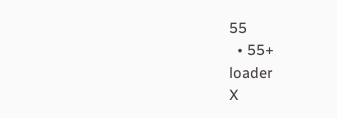55
  • 55+
loader
X